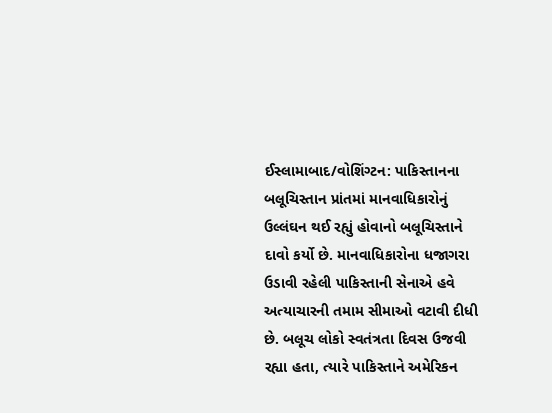ઈસ્લામાબાદ/વોશિંગ્ટન: પાકિસ્તાનના બલૂચિસ્તાન પ્રાંતમાં માનવાધિકારોનું ઉલ્લંઘન થઈ રહ્યું હોવાનો બલૂચિસ્તાને દાવો કર્યો છે. માનવાધિકારોના ધજાગરા ઉડાવી રહેલી પાકિસ્તાની સેનાએ હવે અત્યાચારની તમામ સીમાઓ વટાવી દીધી છે. બલૂચ લોકો સ્વતંત્રતા દિવસ ઉજવી રહ્યા હતા, ત્યારે પાકિસ્તાને અમેરિકન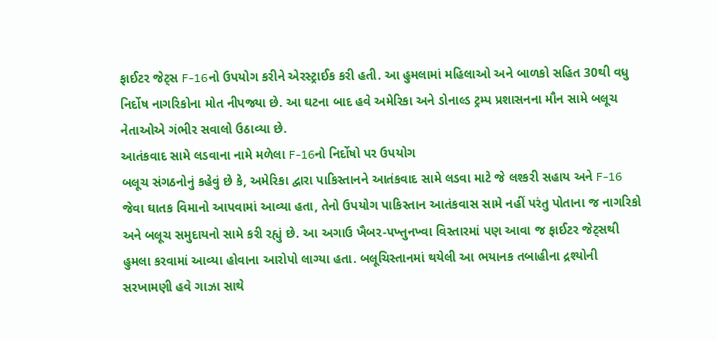ફાઈટર જેટ્સ F-16નો ઉપયોગ કરીને એરસ્ટ્રાઈક કરી હતી. આ હુમલામાં મહિલાઓ અને બાળકો સહિત 30થી વધુ નિર્દોષ નાગરિકોના મોત નીપજ્યા છે. આ ઘટના બાદ હવે અમેરિકા અને ડોનાલ્ડ ટ્રમ્પ પ્રશાસનના મૌન સામે બલૂચ નેતાઓએ ગંભીર સવાલો ઉઠાવ્યા છે.
આતંકવાદ સામે લડવાના નામે મળેલા F-16નો નિર્દોષો પર ઉપયોગ
બલૂચ સંગઠનોનું કહેવું છે કે, અમેરિકા દ્વારા પાકિસ્તાનને આતંકવાદ સામે લડવા માટે જે લશ્કરી સહાય અને F-16 જેવા ઘાતક વિમાનો આપવામાં આવ્યા હતા, તેનો ઉપયોગ પાકિસ્તાન આતંકવાસ સામે નહીં પરંતુ પોતાના જ નાગરિકો અને બલૂચ સમુદાયનો સામે કરી રહ્યું છે. આ અગાઉ ખૈબર-પખ્તુનખ્વા વિસ્તારમાં પણ આવા જ ફાઈટર જેટ્સથી હુમલા કરવામાં આવ્યા હોવાના આરોપો લાગ્યા હતા. બલૂચિસ્તાનમાં થયેલી આ ભયાનક તબાહીના દ્રશ્યોની સરખામણી હવે ગાઝા સાથે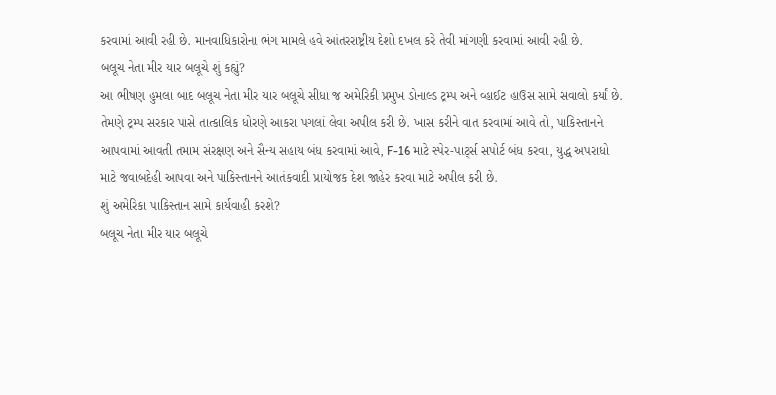કરવામાં આવી રહી છે. માનવાધિકારોના ભંગ મામલે હવે આંતરરાષ્ટ્રીય દેશો દખલ કરે તેવી માંગણી કરવામાં આવી રહી છે.
બલૂચ નેતા મીર યાર બલૂચે શું કહ્યું?
આ ભીષણ હુમલા બાદ બલૂચ નેતા મીર યાર બલૂચે સીધા જ અમેરિકી પ્રમુખ ડોનાલ્ડ ટ્રમ્પ અને વ્હાઈટ હાઉસ સામે સવાલો કર્યાં છે. તેમણે ટ્રમ્પ સરકાર પાસે તાત્કાલિક ધોરણે આકરા પગલાં લેવા અપીલ કરી છે. ખાસ કરીને વાત કરવામાં આવે તો, પાકિસ્તાનને આપવામાં આવતી તમામ સંરક્ષણ અને સૈન્ય સહાય બંધ કરવામાં આવે, F-16 માટે સ્પેર-પાર્ટ્સ સપોર્ટ બંધ કરવા, યુદ્ધ અપરાધો માટે જવાબદેહી આપવા અને પાકિસ્તાનને આતંકવાદી પ્રાયોજક દેશ જાહેર કરવા માટે અપીલ કરી છે.
શું અમેરિકા પાકિસ્તાન સામે કાર્યવાહી કરશે?
બલૂચ નેતા મીર યાર બલૂચે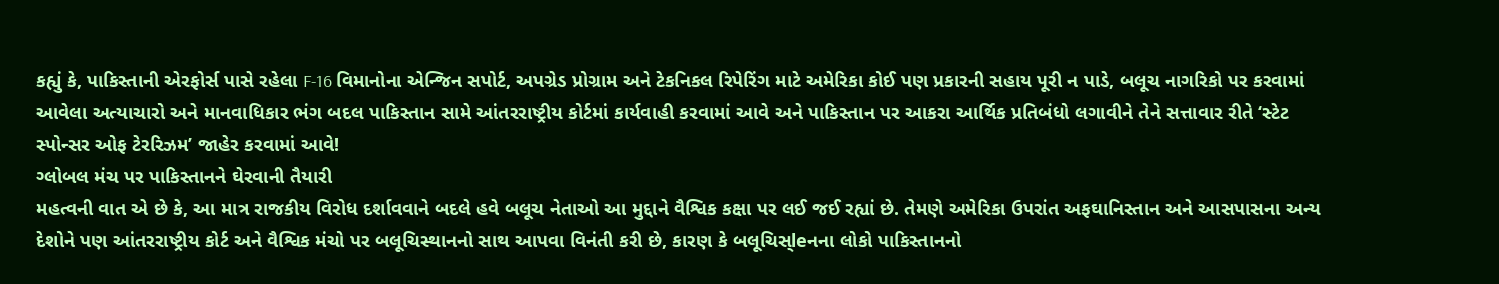કહ્યું કે, પાકિસ્તાની એરફોર્સ પાસે રહેલા F-16 વિમાનોના એન્જિન સપોર્ટ, અપગ્રેડ પ્રોગ્રામ અને ટેકનિકલ રિપેરિંગ માટે અમેરિકા કોઈ પણ પ્રકારની સહાય પૂરી ન પાડે, બલૂચ નાગરિકો પર કરવામાં આવેલા અત્યાચારો અને માનવાધિકાર ભંગ બદલ પાકિસ્તાન સામે આંતરરાષ્ટ્રીય કોર્ટમાં કાર્યવાહી કરવામાં આવે અને પાકિસ્તાન પર આકરા આર્થિક પ્રતિબંધો લગાવીને તેને સત્તાવાર રીતે ‘સ્ટેટ સ્પોન્સર ઓફ ટેરરિઝમ’ જાહેર કરવામાં આવે!
ગ્લોબલ મંચ પર પાકિસ્તાનને ઘેરવાની તૈયારી
મહત્વની વાત એ છે કે, આ માત્ર રાજકીય વિરોધ દર્શાવવાને બદલે હવે બલૂચ નેતાઓ આ મુદ્દાને વૈશ્વિક કક્ષા પર લઈ જઈ રહ્યાં છે. તેમણે અમેરિકા ઉપરાંત અફઘાનિસ્તાન અને આસપાસના અન્ય દેશોને પણ આંતરરાષ્ટ્રીય કોર્ટ અને વૈશ્વિક મંચો પર બલૂચિસ્થાનનો સાથ આપવા વિનંતી કરી છે, કારણ કે બલૂચિસ્leનના લોકો પાકિસ્તાનનો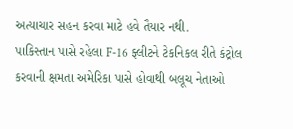અત્યાચાર સહન કરવા માટે હવે તૈયાર નથી.
પાકિસ્તાન પાસે રહેલા F-16 ફ્લીટને ટેકનિકલ રીતે કંટ્રોલ કરવાની ક્ષમતા અમેરિકા પાસે હોવાથી બલૂચ નેતાઓ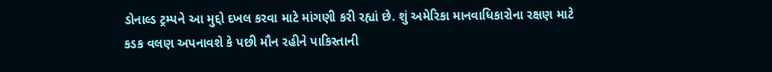ડોનાલ્ડ ટ્રમ્પને આ મુદ્દો દખલ કરવા માટે માંગણી કરી રહ્યાં છે. શું અમેરિકા માનવાધિકારોના રક્ષણ માટે કડક વલણ અપનાવશે કે પછી મૌન રહીને પાકિસ્તાની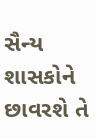સૈન્ય શાસકોને છાવરશે તે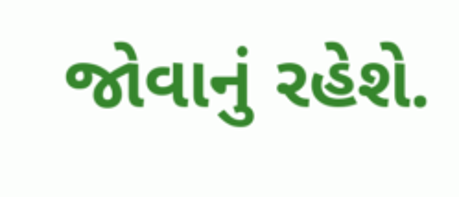જોવાનું રહેશે.